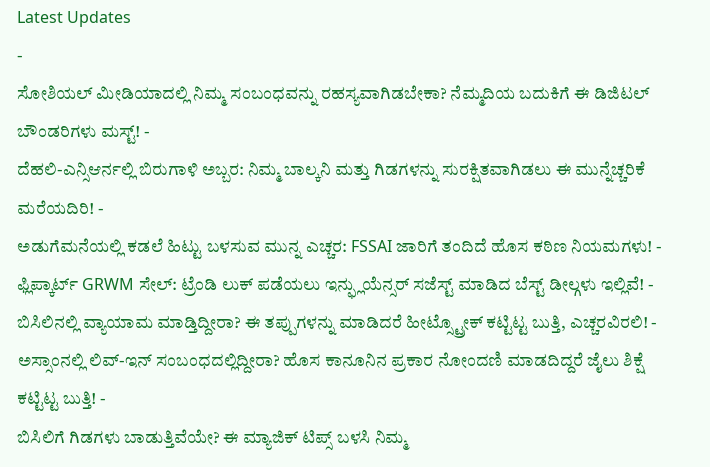Latest Updates
-
ಸೋಶಿಯಲ್ ಮೀಡಿಯಾದಲ್ಲಿ ನಿಮ್ಮ ಸಂಬಂಧವನ್ನು ರಹಸ್ಯವಾಗಿಡಬೇಕಾ? ನೆಮ್ಮದಿಯ ಬದುಕಿಗೆ ಈ ಡಿಜಿಟಲ್ ಬೌಂಡರಿಗಳು ಮಸ್ಟ್! -
ದೆಹಲಿ-ಎನ್ಸಿಆರ್ನಲ್ಲಿ ಬಿರುಗಾಳಿ ಅಬ್ಬರ: ನಿಮ್ಮ ಬಾಲ್ಕನಿ ಮತ್ತು ಗಿಡಗಳನ್ನು ಸುರಕ್ಷಿತವಾಗಿಡಲು ಈ ಮುನ್ನೆಚ್ಚರಿಕೆ ಮರೆಯದಿರಿ! -
ಅಡುಗೆಮನೆಯಲ್ಲಿ ಕಡಲೆ ಹಿಟ್ಟು ಬಳಸುವ ಮುನ್ನ ಎಚ್ಚರ: FSSAI ಜಾರಿಗೆ ತಂದಿದೆ ಹೊಸ ಕಠಿಣ ನಿಯಮಗಳು! -
ಫ್ಲಿಪ್ಕಾರ್ಟ್ GRWM ಸೇಲ್: ಟ್ರೆಂಡಿ ಲುಕ್ ಪಡೆಯಲು ಇನ್ಫ್ಲುಯೆನ್ಸರ್ ಸಜೆಸ್ಟ್ ಮಾಡಿದ ಬೆಸ್ಟ್ ಡೀಲ್ಗಳು ಇಲ್ಲಿವೆ! -
ಬಿಸಿಲಿನಲ್ಲಿ ವ್ಯಾಯಾಮ ಮಾಡ್ತಿದ್ದೀರಾ? ಈ ತಪ್ಪುಗಳನ್ನು ಮಾಡಿದರೆ ಹೀಟ್ಸ್ಟ್ರೋಕ್ ಕಟ್ಟಿಟ್ಟ ಬುತ್ತಿ, ಎಚ್ಚರವಿರಲಿ! -
ಅಸ್ಸಾಂನಲ್ಲಿ ಲಿವ್-ಇನ್ ಸಂಬಂಧದಲ್ಲಿದ್ದೀರಾ? ಹೊಸ ಕಾನೂನಿನ ಪ್ರಕಾರ ನೋಂದಣಿ ಮಾಡದಿದ್ದರೆ ಜೈಲು ಶಿಕ್ಷೆ ಕಟ್ಟಿಟ್ಟ ಬುತ್ತಿ! -
ಬಿಸಿಲಿಗೆ ಗಿಡಗಳು ಬಾಡುತ್ತಿವೆಯೇ? ಈ ಮ್ಯಾಜಿಕ್ ಟಿಪ್ಸ್ ಬಳಸಿ ನಿಮ್ಮ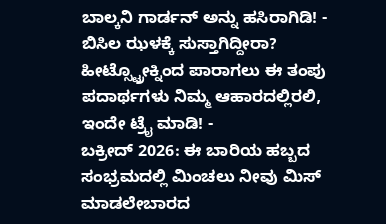ಬಾಲ್ಕನಿ ಗಾರ್ಡನ್ ಅನ್ನು ಹಸಿರಾಗಿಡಿ! -
ಬಿಸಿಲ ಝಳಕ್ಕೆ ಸುಸ್ತಾಗಿದ್ದೀರಾ? ಹೀಟ್ಸ್ಟ್ರೋಕ್ನಿಂದ ಪಾರಾಗಲು ಈ ತಂಪು ಪದಾರ್ಥಗಳು ನಿಮ್ಮ ಆಹಾರದಲ್ಲಿರಲಿ, ಇಂದೇ ಟ್ರೈ ಮಾಡಿ! -
ಬಕ್ರೀದ್ 2026: ಈ ಬಾರಿಯ ಹಬ್ಬದ ಸಂಭ್ರಮದಲ್ಲಿ ಮಿಂಚಲು ನೀವು ಮಿಸ್ ಮಾಡಲೇಬಾರದ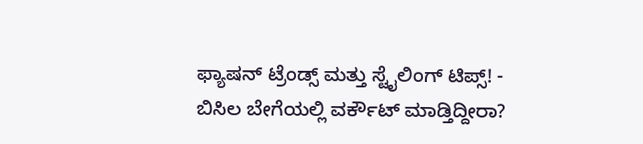ಫ್ಯಾಷನ್ ಟ್ರೆಂಡ್ಸ್ ಮತ್ತು ಸ್ಟೈಲಿಂಗ್ ಟಿಪ್ಸ್! -
ಬಿಸಿಲ ಬೇಗೆಯಲ್ಲಿ ವರ್ಕೌಟ್ ಮಾಡ್ತಿದ್ದೀರಾ?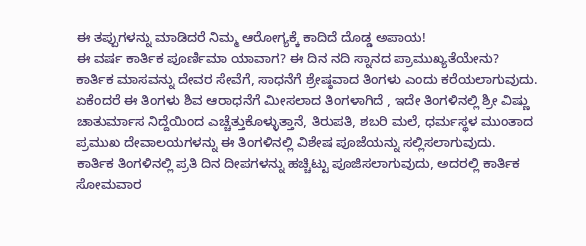ಈ ತಪ್ಪುಗಳನ್ನು ಮಾಡಿದರೆ ನಿಮ್ಮ ಆರೋಗ್ಯಕ್ಕೆ ಕಾದಿದೆ ದೊಡ್ಡ ಅಪಾಯ!
ಈ ವರ್ಷ ಕಾರ್ತಿಕ ಪೂರ್ಣಿಮಾ ಯಾವಾಗ? ಈ ದಿನ ನದಿ ಸ್ನಾನದ ಪ್ರಾಮುಖ್ಯತೆಯೇನು?
ಕಾರ್ತಿಕ ಮಾಸವನ್ನು ದೇವರ ಸೇವೆಗೆ, ಸಾಧನೆಗೆ ಶ್ರೇಷ್ಠವಾದ ತಿಂಗಳು ಎಂದು ಕರೆಯಲಾಗುವುದು. ಏಕೆಂದರೆ ಈ ತಿಂಗಳು ಶಿವ ಆರಾಧನೆಗೆ ಮೀಸಲಾದ ತಿಂಗಳಾಗಿದೆ , ಇದೇ ತಿಂಗಳಿನಲ್ಲಿ ಶ್ರೀ ವಿಷ್ಣು ಚಾತುರ್ಮಾಸ ನಿದ್ದೆಯಿಂದ ಎಚ್ಚೆತ್ತುಕೊಳ್ಳುತ್ತಾನೆ, ತಿರುಪತಿ, ಶಬರಿ ಮಲೆ, ಧರ್ಮಸ್ಥಳ ಮುಂತಾದ ಪ್ರಮುಖ ದೇವಾಲಯಗಳನ್ನು ಈ ತಿಂಗಳಿನಲ್ಲಿ ವಿಶೇಷ ಪೂಜೆಯನ್ನು ಸಲ್ಲಿಸಲಾಗುವುದು.
ಕಾರ್ತಿಕ ತಿಂಗಳಿನಲ್ಲಿ ಪ್ರತಿ ದಿನ ದೀಪಗಳನ್ನು ಹಚ್ಚಿಟ್ಟು ಪೂಜಿಸಲಾಗುವುದು, ಅದರಲ್ಲಿ ಕಾರ್ತಿಕ ಸೋಮವಾರ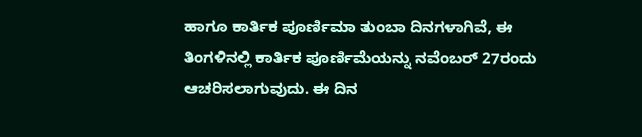ಹಾಗೂ ಕಾರ್ತಿಕ ಪೂರ್ಣಿಮಾ ತುಂಬಾ ದಿನಗಳಾಗಿವೆ, ಈ ತಿಂಗಳಿನಲ್ಲಿ ಕಾರ್ತಿಕ ಪೂರ್ಣಿಮೆಯನ್ನು ನವೆಂಬರ್ 27ರಂದು ಆಚರಿಸಲಾಗುವುದು. ಈ ದಿನ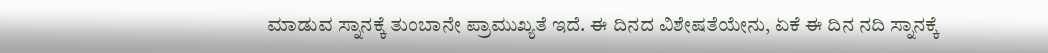ಮಾಡುವ ಸ್ನಾನಕ್ಕೆ ತುಂಬಾನೇ ಪ್ರಾಮುಖ್ಯತೆ ಇದೆ. ಈ ದಿನದ ವಿಶೇಷತೆಯೇನು, ಏಕೆ ಈ ದಿನ ನದಿ ಸ್ನಾನಕ್ಕೆ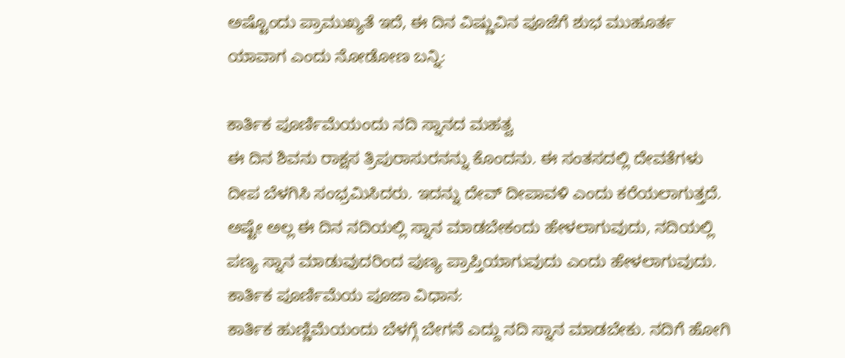ಅಷ್ಟೊಂದು ಪ್ರಾಮುಖ್ಯತೆ ಇದೆ, ಈ ದಿನ ವಿಷ್ಣುವಿನ ಪೂಜೆಗೆ ಶುಭ ಮುಹೂರ್ತ ಯಾವಾಗ ಎಂದು ನೋಡೋಣ ಬನ್ನಿ:

ಕಾರ್ತಿಕ ಪೂರ್ಣಿಮೆಯಂದು ನದಿ ಸ್ನಾನದ ಮಹತ್ವ
ಈ ದಿನ ಶಿವನು ರಾಕ್ಷಸ ತ್ರಿಪುರಾಸುರನನ್ನು ಕೊಂದನು. ಈ ಸಂತಸದಲ್ಲಿ ದೇವತೆಗಳು ದೀಪ ಬೆಳಗಿಸಿ ಸಂಭ್ರಮಿಸಿದರು. ಇದನ್ನು ದೇವ್ ದೀಪಾವಳಿ ಎಂದು ಕರೆಯಲಾಗುತ್ತದೆ. ಅಷ್ಟೇ ಅಲ್ಲ ಈ ದಿನ ನದಿಯಲ್ಲಿ ಸ್ನಾನ ಮಾಡಬೇಕಂದು ಹೇಳಲಾಗುವುದು, ನದಿಯಲ್ಲಿ ಪಣ್ಯ ಸ್ನಾನ ಮಾಡುವುದರಿಂದ ಪುಣ್ಯ ಪ್ರಾಪ್ತಿಯಾಗುವುದು ಎಂದು ಹೇಳಲಾಗುವುದು.
ಕಾರ್ತಿಕ ಪೂರ್ಣಿಮೆಯ ಪೂಜಾ ವಿಧಾನ:
ಕಾರ್ತಿಕ ಹುಣ್ಣಿಮೆಯಂದು ಬೆಳಗ್ಗೆ ಬೇಗನೆ ಎದ್ದು ನದಿ ಸ್ನಾನ ಮಾಡಬೇಕು. ನದಿಗೆ ಹೋಗಿ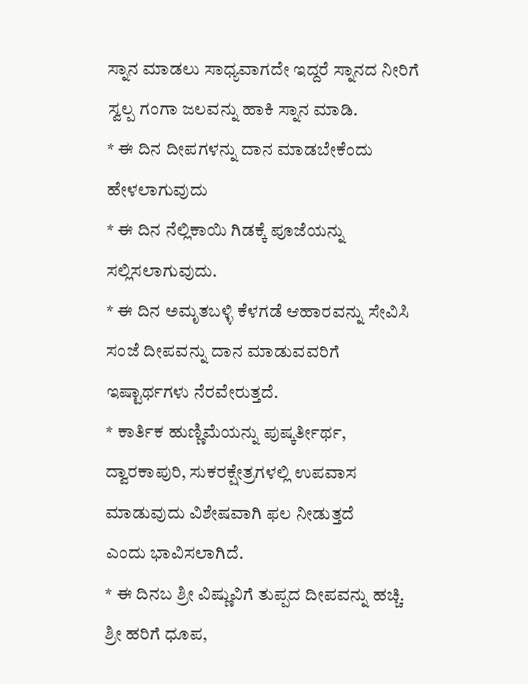ಸ್ನಾನ ಮಾಡಲು ಸಾಧ್ಯವಾಗದೇ ಇದ್ದರೆ ಸ್ನಾನದ ನೀರಿಗೆ ಸ್ವಲ್ಪ ಗಂಗಾ ಜಲವನ್ನು ಹಾಕಿ ಸ್ನಾನ ಮಾಡಿ.
* ಈ ದಿನ ದೀಪಗಳನ್ನು ದಾನ ಮಾಡಬೇಕೆಂದು ಹೇಳಲಾಗುವುದು
* ಈ ದಿನ ನೆಲ್ಲಿಕಾಯಿ ಗಿಡಕ್ಕೆ ಪೂಜೆಯನ್ನು ಸಲ್ಲಿಸಲಾಗುವುದು.
* ಈ ದಿನ ಅಮೃತಬಳ್ಳಿ ಕೆಳಗಡೆ ಆಹಾರವನ್ನು ಸೇವಿಸಿ ಸಂಜೆ ದೀಪವನ್ನು ದಾನ ಮಾಡುವವರಿಗೆ ಇಷ್ಟಾರ್ಥಗಳು ನೆರವೇರುತ್ತದೆ.
* ಕಾರ್ತಿಕ ಹುಣ್ಣಿಮೆಯನ್ನು ಪುಷ್ಕರ್ತೀರ್ಥ, ದ್ವಾರಕಾಪುರಿ, ಸುಕರಕ್ಷೇತ್ರಗಳಲ್ಲಿ ಉಪವಾಸ ಮಾಡುವುದು ವಿಶೇಷವಾಗಿ ಫಲ ನೀಡುತ್ತದೆ
ಎಂದು ಭಾವಿಸಲಾಗಿದೆ.
* ಈ ದಿನಬ ಶ್ರೀ ವಿಷ್ಣುವಿಗೆ ತುಪ್ಪದ ದೀಪವನ್ನು ಹಚ್ಚಿ. ಶ್ರೀ ಹರಿಗೆ ಧೂಪ,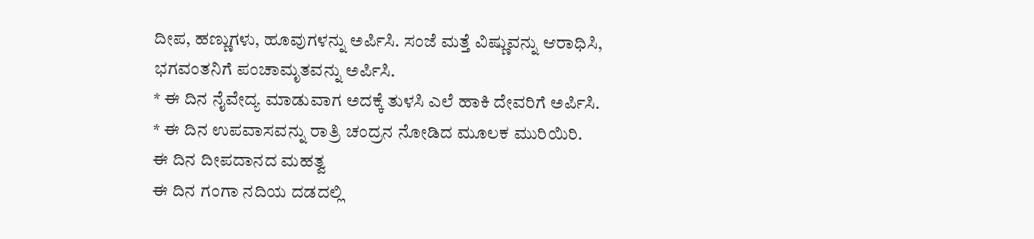ದೀಪ, ಹಣ್ಣುಗಳು, ಹೂವುಗಳನ್ನು ಅರ್ಪಿಸಿ. ಸಂಜೆ ಮತ್ತೆ ವಿಷ್ಣುವನ್ನು ಆರಾಧಿಸಿ, ಭಗವಂತನಿಗೆ ಪಂಚಾಮೃತವನ್ನು ಅರ್ಪಿಸಿ.
* ಈ ದಿನ ನೈವೇದ್ಯ ಮಾಡುವಾಗ ಅದಕ್ಕೆ ತುಳಸಿ ಎಲೆ ಹಾಕಿ ದೇವರಿಗೆ ಅರ್ಪಿಸಿ.
* ಈ ದಿನ ಉಪವಾಸವನ್ನು ರಾತ್ರಿ ಚಂದ್ರನ ನೋಡಿದ ಮೂಲಕ ಮುರಿಯಿರಿ.
ಈ ದಿನ ದೀಪದಾನದ ಮಹತ್ವ
ಈ ದಿನ ಗಂಗಾ ನದಿಯ ದಡದಲ್ಲಿ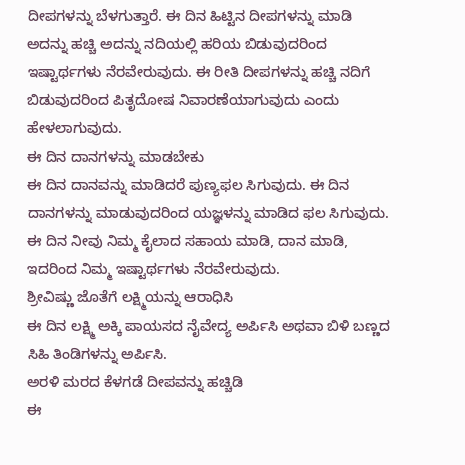ದೀಪಗಳನ್ನು ಬೆಳಗುತ್ತಾರೆ. ಈ ದಿನ ಹಿಟ್ಟಿನ ದೀಪಗಳನ್ನು ಮಾಡಿ ಅದನ್ನು ಹಚ್ಚಿ ಅದನ್ನು ನದಿಯಲ್ಲಿ ಹರಿಯ ಬಿಡುವುದರಿಂದ ಇಷ್ಟಾರ್ಥಗಳು ನೆರವೇರುವುದು. ಈ ರೀತಿ ದೀಪಗಳನ್ನು ಹಚ್ಚಿ ನದಿಗೆ ಬಿಡುವುದರಿಂದ ಪಿತೃದೋಷ ನಿವಾರಣೆಯಾಗುವುದು ಎಂದು ಹೇಳಲಾಗುವುದು.
ಈ ದಿನ ದಾನಗಳನ್ನು ಮಾಡಬೇಕು
ಈ ದಿನ ದಾನವನ್ನು ಮಾಡಿದರೆ ಪುಣ್ಯಫಲ ಸಿಗುವುದು. ಈ ದಿನ ದಾನಗಳನ್ನು ಮಾಡುವುದರಿಂದ ಯಜ್ಞಳನ್ನು ಮಾಡಿದ ಫಲ ಸಿಗುವುದು. ಈ ದಿನ ನೀವು ನಿಮ್ಮ ಕೈಲಾದ ಸಹಾಯ ಮಾಡಿ, ದಾನ ಮಾಡಿ, ಇದರಿಂದ ನಿಮ್ಮ ಇಷ್ಟಾರ್ಥಗಳು ನೆರವೇರುವುದು.
ಶ್ರೀವಿಷ್ಣು ಜೊತೆಗೆ ಲಕ್ಷ್ಮಿಯನ್ನು ಆರಾಧಿಸಿ
ಈ ದಿನ ಲಕ್ಷ್ಮಿ ಅಕ್ಕಿ ಪಾಯಸದ ನೈವೇದ್ಯ ಅರ್ಪಿಸಿ ಅಥವಾ ಬಿಳಿ ಬಣ್ಣದ ಸಿಹಿ ತಿಂಡಿಗಳನ್ನು ಅರ್ಪಿಸಿ.
ಅರಳಿ ಮರದ ಕೆಳಗಡೆ ದೀಪವನ್ನು ಹಚ್ಚಿಡಿ
ಈ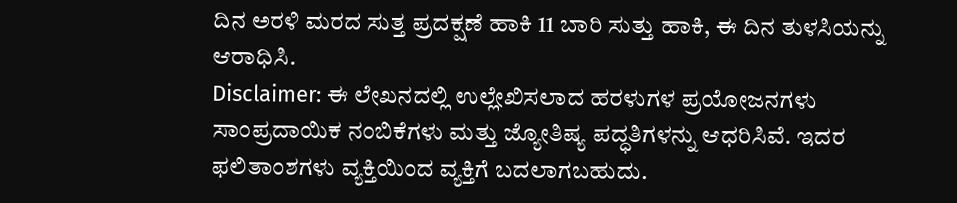ದಿನ ಅರಳಿ ಮರದ ಸುತ್ತ ಪ್ರದಕ್ಷಣೆ ಹಾಕಿ 11 ಬಾರಿ ಸುತ್ತು ಹಾಕಿ, ಈ ದಿನ ತುಳಸಿಯನ್ನು ಆರಾಧಿಸಿ.
Disclaimer: ಈ ಲೇಖನದಲ್ಲಿ ಉಲ್ಲೇಖಿಸಲಾದ ಹರಳುಗಳ ಪ್ರಯೋಜನಗಳು ಸಾಂಪ್ರದಾಯಿಕ ನಂಬಿಕೆಗಳು ಮತ್ತು ಜ್ಯೋತಿಷ್ಯ ಪದ್ಧತಿಗಳನ್ನು ಆಧರಿಸಿವೆ. ಇದರ ಫಲಿತಾಂಶಗಳು ವ್ಯಕ್ತಿಯಿಂದ ವ್ಯಕ್ತಿಗೆ ಬದಲಾಗಬಹುದು.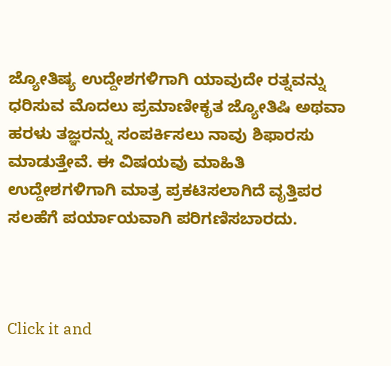ಜ್ಯೋತಿಷ್ಯ ಉದ್ದೇಶಗಳಿಗಾಗಿ ಯಾವುದೇ ರತ್ನವನ್ನು ಧರಿಸುವ ಮೊದಲು ಪ್ರಮಾಣೀಕೃತ ಜ್ಯೋತಿಷಿ ಅಥವಾ ಹರಳು ತಜ್ಞರನ್ನು ಸಂಪರ್ಕಿಸಲು ನಾವು ಶಿಫಾರಸು ಮಾಡುತ್ತೇವೆ. ಈ ವಿಷಯವು ಮಾಹಿತಿ ಉದ್ದೇಶಗಳಿಗಾಗಿ ಮಾತ್ರ ಪ್ರಕಟಿಸಲಾಗಿದೆ ವೃತ್ತಿಪರ ಸಲಹೆಗೆ ಪರ್ಯಾಯವಾಗಿ ಪರಿಗಣಿಸಬಾರದು.



Click it and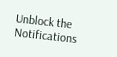Unblock the Notifications